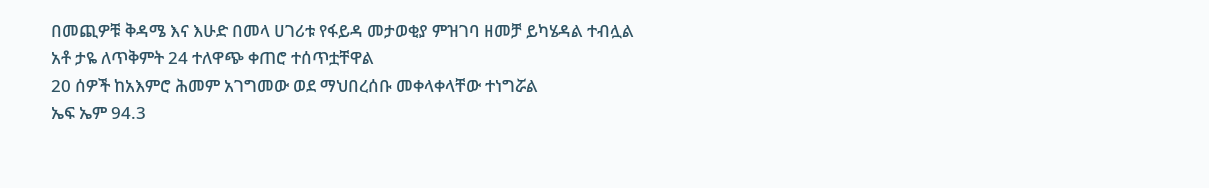በመጪዎቹ ቅዳሜ እና እሁድ በመላ ሀገሪቱ የፋይዳ መታወቂያ ምዝገባ ዘመቻ ይካሄዳል ተብሏል
አቶ ታዬ ለጥቅምት 24 ተለዋጭ ቀጠሮ ተሰጥቷቸዋል
20 ሰዎች ከአእምሮ ሕመም አገግመው ወደ ማህበረሰቡ መቀላቀላቸው ተነግሯል
ኤፍ ኤም 94.3